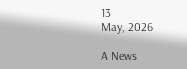13
May, 2026

A News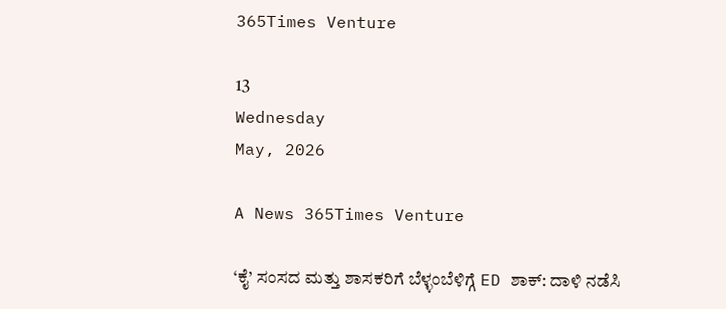365Times Venture

13
Wednesday
May, 2026

A News 365Times Venture

‘ಕೈ’ ಸಂಸದ ಮತ್ತು ಶಾಸಕರಿಗೆ ಬೆಳ್ಳಂಬೆಳಿಗ್ಗೆ ED ಶಾಕ್: ದಾಳಿ ನಡೆಸಿ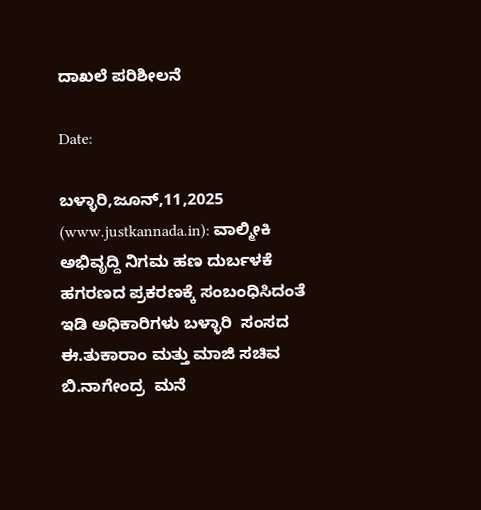ದಾಖಲೆ ಪರಿಶೀಲನೆ

Date:

ಬಳ್ಳಾರಿ,ಜೂನ್,11,2025 (www.justkannada.in): ವಾಲ್ಮೀಕಿ ಅಭಿವೃದ್ದಿ ನಿಗಮ ಹಣ ದುರ್ಬಳಕೆ ಹಗರಣದ ಪ್ರಕರಣಕ್ಕೆ ಸಂಬಂಧಿಸಿದಂತೆ  ಇಡಿ ಅಧಿಕಾರಿಗಳು ಬಳ್ಳಾರಿ  ಸಂಸದ ಈ.ತುಕಾರಾಂ ಮತ್ತು ಮಾಜಿ ಸಚಿವ ಬಿ.ನಾಗೇಂದ್ರ  ಮನೆ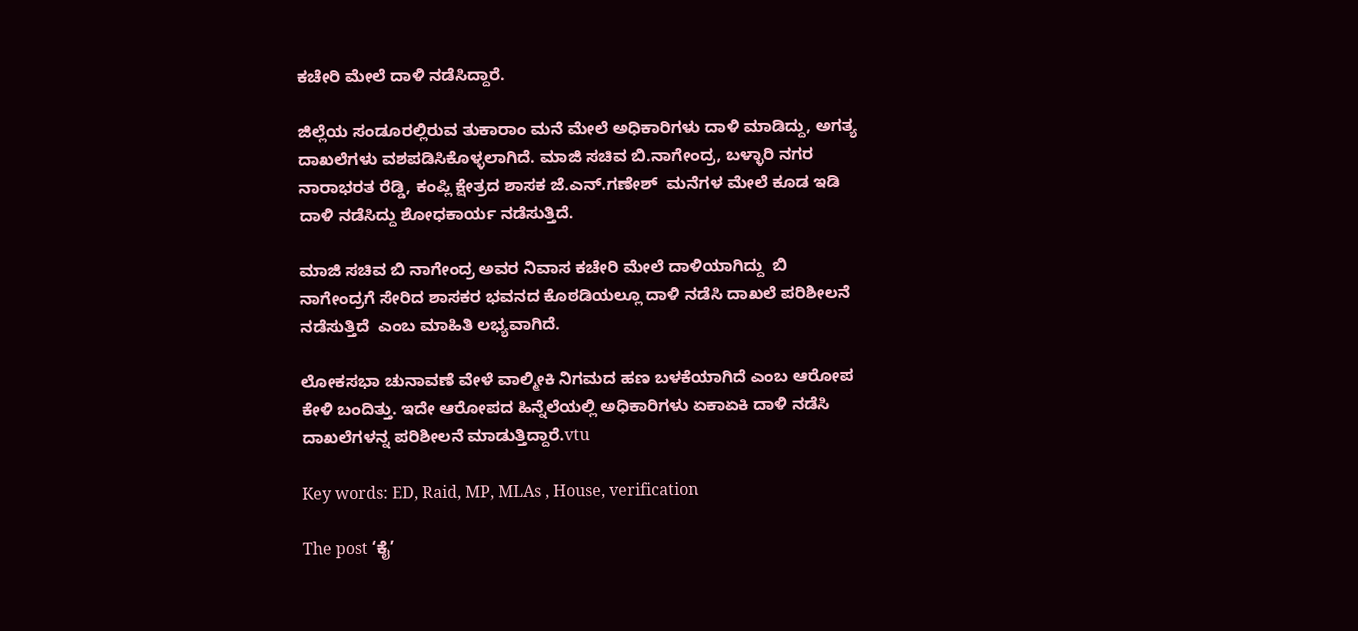ಕಚೇರಿ ಮೇಲೆ ದಾಳಿ ನಡೆಸಿದ್ದಾರೆ.

ಜಿಲ್ಲೆಯ ಸಂಡೂರಲ್ಲಿರುವ ತುಕಾರಾಂ ಮನೆ ಮೇಲೆ ಅಧಿಕಾರಿಗಳು ದಾಳಿ ಮಾಡಿದ್ದು, ಅಗತ್ಯ ದಾಖಲೆಗಳು ವಶಪಡಿಸಿಕೊಳ್ಳಲಾಗಿದೆ. ಮಾಜಿ ಸಚಿವ ಬಿ.ನಾಗೇಂದ್ರ, ಬಳ್ಳಾರಿ ನಗರ ನಾರಾಭರತ ರೆಡ್ಡಿ, ಕಂಪ್ಲಿ ಕ್ಷೇತ್ರದ ಶಾಸಕ ಜೆ.ಎನ್.ಗಣೇಶ್  ಮನೆಗಳ ಮೇಲೆ ಕೂಡ ಇಡಿ ದಾಳಿ ನಡೆಸಿದ್ದು ಶೋಧಕಾರ್ಯ ನಡೆಸುತ್ತಿದೆ.

ಮಾಜಿ ಸಚಿವ ಬಿ ನಾಗೇಂದ್ರ ಅವರ ನಿವಾಸ ಕಚೇರಿ ಮೇಲೆ ದಾಳಿಯಾಗಿದ್ದು  ಬಿ ನಾಗೇಂದ್ರಗೆ ಸೇರಿದ ಶಾಸಕರ ಭವನದ ಕೊಠಡಿಯಲ್ಲೂ ದಾಳಿ ನಡೆಸಿ ದಾಖಲೆ ಪರಿಶೀಲನೆ ನಡೆಸುತ್ತಿದೆ  ಎಂಬ ಮಾಹಿತಿ ಲಭ್ಯವಾಗಿದೆ.

ಲೋಕಸಭಾ ಚುನಾವಣೆ ವೇಳೆ ವಾಲ್ಮೀಕಿ ನಿಗಮದ ಹಣ ಬಳಕೆಯಾಗಿದೆ ಎಂಬ ಆರೋಪ ಕೇಳಿ ಬಂದಿತ್ತು. ಇದೇ ಆರೋಪದ ಹಿನ್ನೆಲೆಯಲ್ಲಿ ಅಧಿಕಾರಿಗಳು ಏಕಾಏಕಿ ದಾಳಿ ನಡೆಸಿ ದಾಖಲೆಗಳನ್ನ ಪರಿಶೀಲನೆ ಮಾಡುತ್ತಿದ್ದಾರೆ.vtu

Key words: ED, Raid, MP, MLAs , House, verification

The post ‘ಕೈ’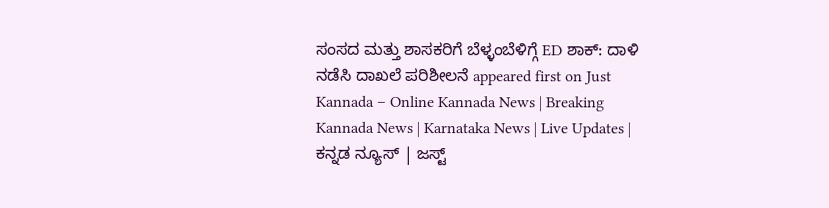ಸಂಸದ ಮತ್ತು ಶಾಸಕರಿಗೆ ಬೆಳ್ಳಂಬೆಳಿಗ್ಗೆ ED ಶಾಕ್: ದಾಳಿ ನಡೆಸಿ ದಾಖಲೆ ಪರಿಶೀಲನೆ appeared first on Just Kannada – Online Kannada News | Breaking Kannada News | Karnataka News | Live Updates | ಕನ್ನಡ ನ್ಯೂಸ್ | ಜಸ್ಟ್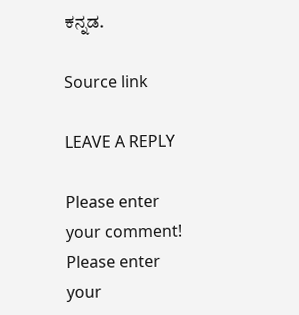ಕನ್ನಡ.

Source link

LEAVE A REPLY

Please enter your comment!
Please enter your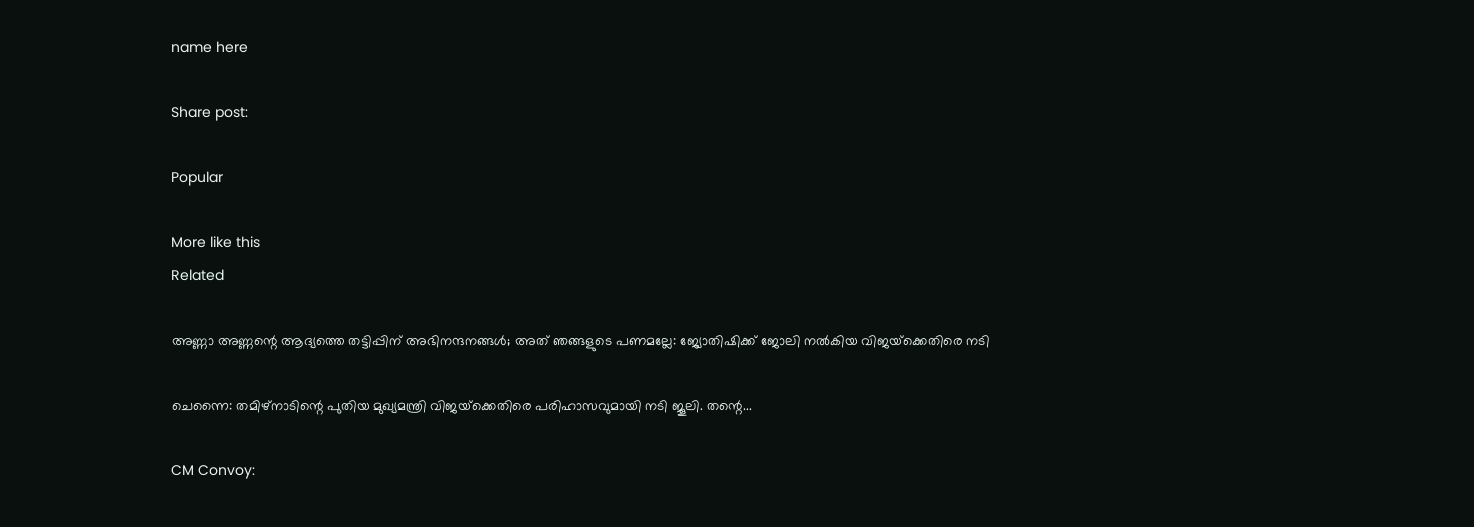name here

Share post:

Popular

More like this
Related

അണ്ണാ അണ്ണന്റെ ആദ്യത്തെ തട്ടിപ്പിന് അഭിനന്ദനങ്ങള്‍; അത് ഞങ്ങളുടെ പണമല്ലേ: ജ്യോതിഷിക്ക് ജോലി നല്‍കിയ വിജയ്‌ക്കെതിരെ നടി

ചെന്നൈ: തമിഴ്‌നാടിന്റെ പുതിയ മുഖ്യമന്ത്രി വിജയ്‌ക്കെതിരെ പരിഹാസവുമായി നടി ജൂലി. തന്റെ...

CM Convoy: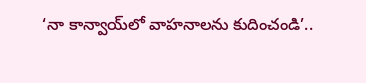‘నా కాన్వాయ్‌లో వాహనాలను కుదించండి’..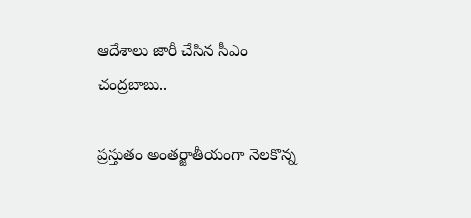ఆదేశాలు జారీ చేసిన సీఎం చంద్రబాబు..

ప్రస్తుతం అంతర్జాతీయంగా నెలకొన్న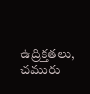ఉద్రిక్తతలు, చమురు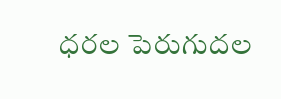ధరల పెరుగుదల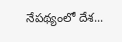నేపథ్యంలో దేశ...